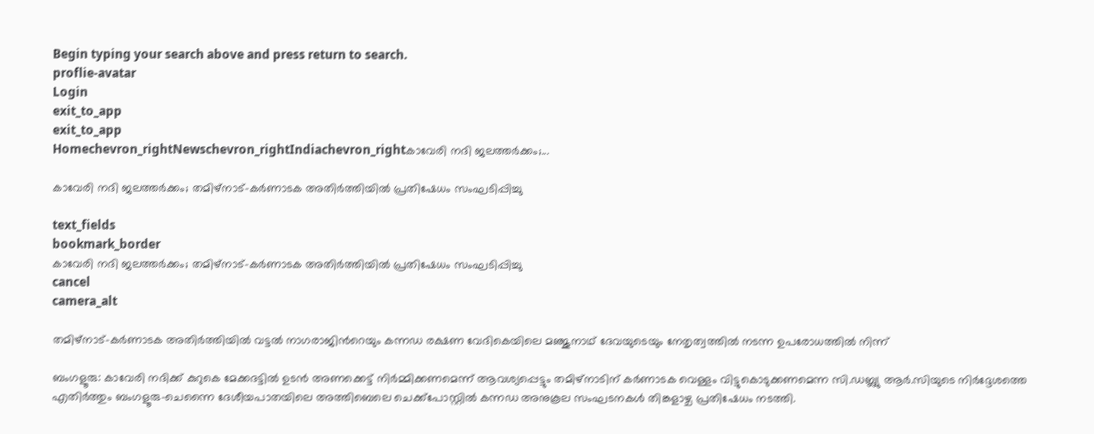Begin typing your search above and press return to search.
proflie-avatar
Login
exit_to_app
exit_to_app
Homechevron_rightNewschevron_rightIndiachevron_rightകാവേരി നദി ജലത്തർക്കം;...

കാവേരി നദി ജലത്തർക്കം; തമിഴ്‌നാട്-കർണാടക അതിർത്തിയില്‍ പ്രതിഷേധം സംഘടിപ്പിച്ചു

text_fields
bookmark_border
കാവേരി നദി ജലത്തർക്കം; തമിഴ്‌നാട്-കർണാടക അതിർത്തിയില്‍ പ്രതിഷേധം സംഘടിപ്പിച്ചു
cancel
camera_alt

തമിഴ്‌നാട്-കർണാടക അതിർത്തിയില്‍ വട്ടൽ നാഗരാജിന്‍റെയും കന്നഡ രക്ഷണ വേദികെയിലെ മഞ്ജുനാഥ് ദേവയുടെയും നേതൃത്വത്തിൽ നടന്ന ഉപരോധത്തില്‍ നിന്ന്

ബംഗളൂരു: കാവേരി നദിക്ക് കുറുകെ മേക്കദട്ടിൽ ഉടൻ അണക്കെട്ട് നിർമ്മിക്കണമെന്ന് ആവശ്യപ്പെട്ടും തമിഴ്‌നാടിന് കര്‍ണാടക വെള്ളം വിട്ടുകൊടുക്കണമെന്ന സി.ഡബ്ല്യു ആര്‍.സിയുടെ നിർദ്ദേശത്തെ എതിര്‍ത്തും ബംഗളൂരു-ചെന്നൈ ദേശീയപാതയിലെ അത്തിബെലെ ചെക്ക്‌പോസ്റ്റിൽ കന്നഡ അനുകൂല സംഘടനകൾ തിങ്കളാഴ്ച പ്രതിഷേധം നടത്തി.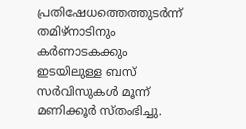പ്രതിഷേധത്തെത്തുടർന്ന് തമിഴ്‌നാടിനും കർണാടകക്കും ഇടയിലുള്ള ബസ് സർവിസുകൾ മൂന്ന് മണിക്കൂർ സ്തംഭിച്ചു.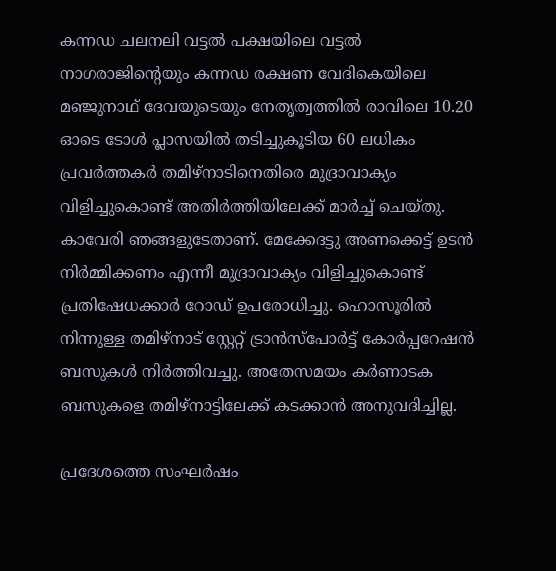കന്നഡ ചലനലി വട്ടൽ പക്ഷയിലെ വട്ടൽ നാഗരാജിന്‍റെയും കന്നഡ രക്ഷണ വേദികെയിലെ മഞ്ജുനാഥ് ദേവയുടെയും നേതൃത്വത്തിൽ രാവിലെ 10.20 ഓടെ ടോൾ പ്ലാസയിൽ തടിച്ചുകൂടിയ 60 ലധികം പ്രവർത്തകർ തമിഴ്‌നാടിനെതിരെ മുദ്രാവാക്യം വിളിച്ചുകൊണ്ട് അതിർത്തിയിലേക്ക് മാർച്ച് ചെയ്തു. കാവേരി ഞങ്ങളുടേതാണ്. മേക്കേദട്ടു അണക്കെട്ട് ഉടൻ നിർമ്മിക്കണം എന്നീ മുദ്രാവാക്യം വിളിച്ചുകൊണ്ട് പ്രതിഷേധക്കാർ റോഡ് ഉപരോധിച്ചു. ഹൊസൂരിൽ നിന്നുള്ള തമിഴ്‌നാട് സ്റ്റേറ്റ് ട്രാൻസ്‌പോർട്ട് കോർപ്പറേഷൻ ബസുകൾ നിർത്തിവച്ചു. അതേസമയം കർണാടക ബസുകളെ തമിഴ്‌നാട്ടിലേക്ക് കടക്കാന്‍ അനുവദിച്ചില്ല.

പ്രദേശത്തെ സംഘർഷം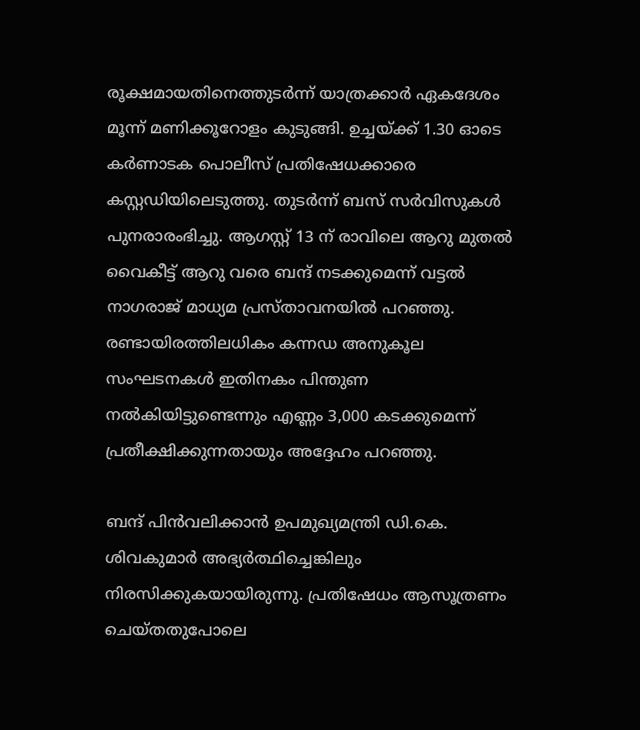രൂക്ഷമായതിനെത്തുടർന്ന് യാത്രക്കാർ ഏകദേശം മൂന്ന് മണിക്കൂറോളം കുടുങ്ങി. ഉച്ചയ്ക്ക് 1.30 ഓടെ കർണാടക പൊലീസ് പ്രതിഷേധക്കാരെ കസ്റ്റഡിയിലെടുത്തു. തുടര്‍ന്ന് ബസ് സർവിസുകൾ പുനരാരംഭിച്ചു. ആഗസ്റ്റ് 13 ന് രാവിലെ ആറു മുതൽ വൈകീട്ട് ആറു വരെ ബന്ദ് നടക്കുമെന്ന് വട്ടൽ നാഗരാജ് മാധ്യമ പ്രസ്താവനയിൽ പറഞ്ഞു. രണ്ടായിരത്തിലധികം കന്നഡ അനുകൂല സംഘടനകൾ ഇതിനകം പിന്തുണ നൽകിയിട്ടുണ്ടെന്നും എണ്ണം 3,000 കടക്കുമെന്ന് പ്രതീക്ഷിക്കുന്നതായും അദ്ദേഹം പറഞ്ഞു.

ബന്ദ് പിൻവലിക്കാൻ ഉപമുഖ്യമന്ത്രി ഡി.കെ. ശിവകുമാർ അഭ്യർത്ഥിച്ചെങ്കിലും നിരസിക്കുകയായിരുന്നു. പ്രതിഷേധം ആസൂത്രണം ചെയ്തതുപോലെ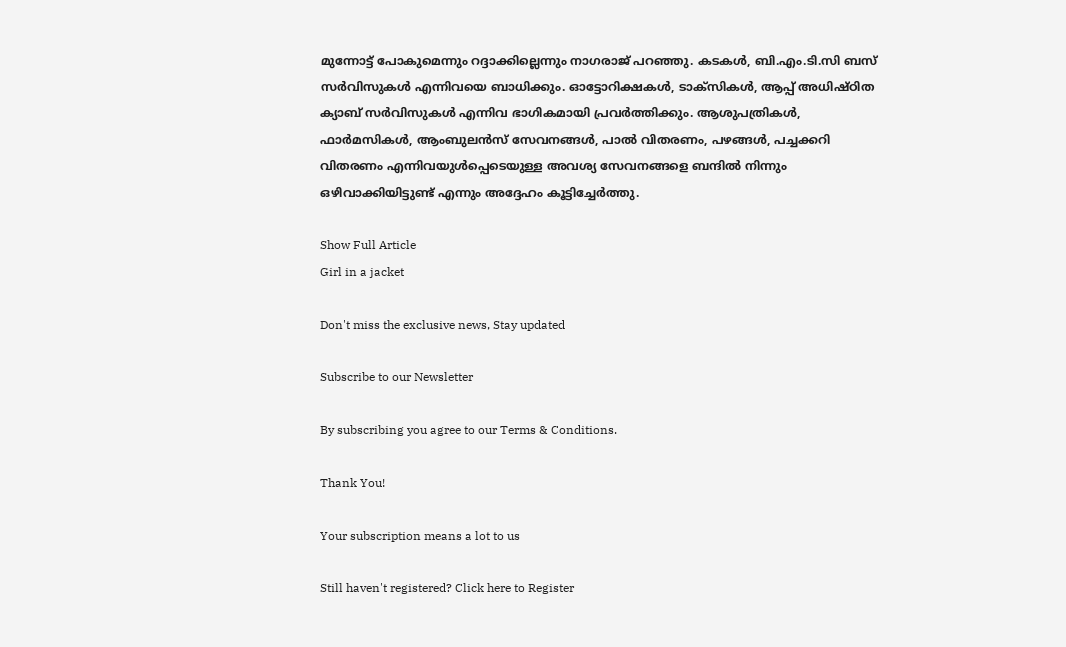മുന്നോട്ട് പോകുമെന്നും റദ്ദാക്കില്ലെന്നും നാഗരാജ് പറഞ്ഞു. കടകള്‍, ബി‌.എം‌.ടി‌.സി ബസ് സർവിസുകൾ എന്നിവയെ ബാധിക്കും. ഓട്ടോറിക്ഷകൾ, ടാക്സികൾ, ആപ്പ് അധിഷ്ഠിത ക്യാബ് സർവിസുകൾ എന്നിവ ഭാഗികമായി പ്രവർത്തിക്കും. ആശുപത്രികൾ, ഫാർമസികൾ, ആംബുലൻസ് സേവനങ്ങൾ, പാൽ വിതരണം, പഴങ്ങൾ, പച്ചക്കറി വിതരണം എന്നിവയുൾപ്പെടെയുള്ള അവശ്യ സേവനങ്ങളെ ബന്ദില്‍ നിന്നും ഒഴിവാക്കിയിട്ടുണ്ട് എന്നും അദ്ദേഹം കൂട്ടിച്ചേര്‍ത്തു.

Show Full Article
Girl in a jacket

Don't miss the exclusive news, Stay updated

Subscribe to our Newsletter

By subscribing you agree to our Terms & Conditions.

Thank You!

Your subscription means a lot to us

Still haven't registered? Click here to Register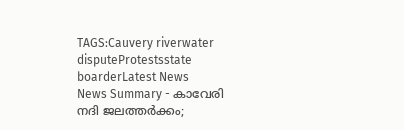TAGS:Cauvery riverwater disputeProtestsstate boarderLatest News
News Summary - കാവേരി നദി ജലത്തർക്കം;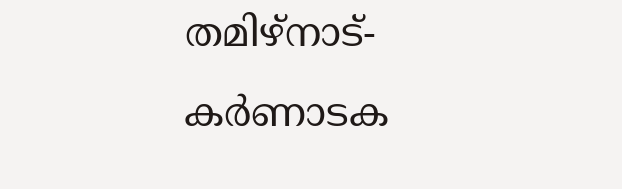തമിഴ്‌നാട്-കർണാടക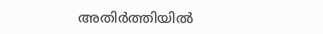അതിർത്തിയില്‍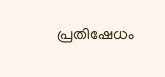പ്രതിഷേധം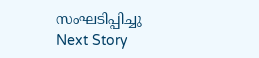സംഘടിപ്പിച്ചു
Next Story